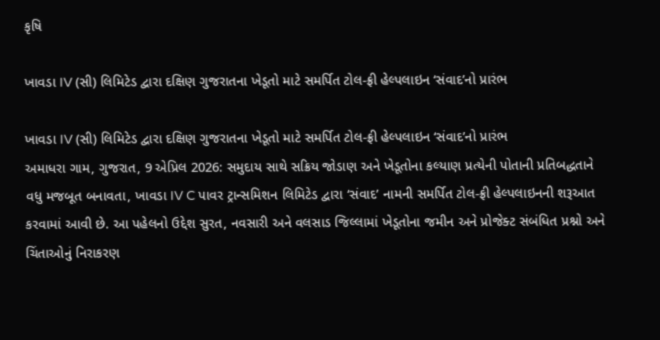કૃષિ

ખાવડા IV (સી) લિમિટેડ દ્વારા દક્ષિણ ગુજરાતના ખેડૂતો માટે સમર્પિત ટોલ-ફ્રી હેલ્પલાઇન ‘સંવાદ’નો પ્રારંભ

ખાવડા IV (સી) લિમિટેડ દ્વારા દક્ષિણ ગુજરાતના ખેડૂતો માટે સમર્પિત ટોલ-ફ્રી હેલ્પલાઇન ‘સંવાદ’નો પ્રારંભ
અમાધરા ગામ, ગુજરાત, 9 એપ્રિલ 2026: સમુદાય સાથે સક્રિય જોડાણ અને ખેડૂતોના કલ્યાણ પ્રત્યેની પોતાની પ્રતિબદ્ધતાને વધુ મજબૂત બનાવતા, ખાવડા IV C પાવર ટ્રાન્સમિશન લિમિટેડ દ્વારા ‘સંવાદ’ નામની સમર્પિત ટોલ-ફ્રી હેલ્પલાઇનની શરૂઆત કરવામાં આવી છે. આ પહેલનો ઉદ્દેશ સુરત, નવસારી અને વલસાડ જિલ્લામાં ખેડૂતોના જમીન અને પ્રોજેક્ટ સંબંધિત પ્રશ્નો અને ચિંતાઓનું નિરાકરણ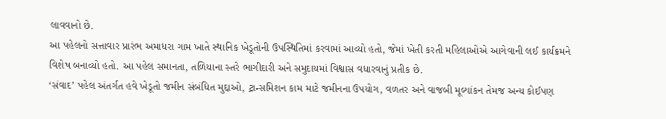લાવવાનો છે.
આ પહેલનો સત્તાવાર પ્રારંભ અમાધરા ગામ ખાતે સ્થાનિક ખેડૂતોની ઉપસ્થિતિમાં કરવામાં આવ્યો હતો, જેમાં ખેતી કરતી મહિલાઓએ આગેવાની લઈ કાર્યક્રમને વિશેષ બનાવ્યો હતો. આ પહેલ સમાનતા, તળિયાના સ્તરે ભાગીદારી અને સમુદાયમાં વિશ્વાસ વધારવાનું પ્રતીક છે.
‘સંવાદ’ પહેલ અંતર્ગત હવે ખેડૂતો જમીન સંબંધિત મુદ્દાઓ, ટ્રાન્સમિશન કામ માટે જમીનના ઉપયોગ, વળતર અને વાજબી મૂલ્યાંકન તેમજ અન્ય કોઈપણ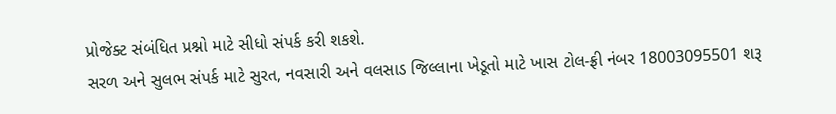પ્રોજેક્ટ સંબંધિત પ્રશ્નો માટે સીધો સંપર્ક કરી શકશે.
સરળ અને સુલભ સંપર્ક માટે સુરત, નવસારી અને વલસાડ જિલ્લાના ખેડૂતો માટે ખાસ ટોલ-ફ્રી નંબર 18003095501 શરૂ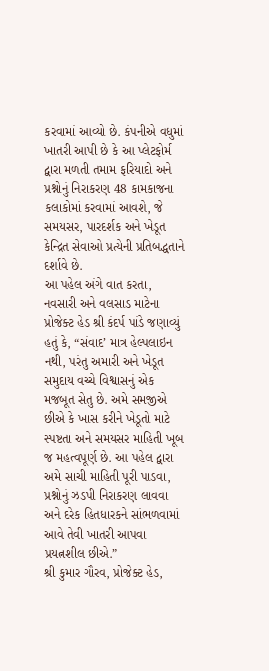કરવામાં આવ્યો છે. કંપનીએ વધુમાં ખાતરી આપી છે કે આ પ્લેટફોર્મ દ્વારા મળતી તમામ ફરિયાદો અને પ્રશ્નોનું નિરાકરણ 48 કામકાજના કલાકોમાં કરવામાં આવશે, જે સમયસર, પારદર્શક અને ખેડૂત કેન્દ્રિત સેવાઓ પ્રત્યેની પ્રતિબદ્ધતાને દર્શાવે છે.
આ પહેલ અંગે વાત કરતા, નવસારી અને વલસાડ માટેના પ્રોજેક્ટ હેડ શ્રી કંદર્પ પાંડે જણાવ્યું હતું કે, “સંવાદ’ માત્ર હેલ્પલાઇન નથી, પરંતુ અમારી અને ખેડૂત સમુદાય વચ્ચે વિશ્વાસનું એક મજબૂત સેતુ છે. અમે સમજીએ છીએ કે ખાસ કરીને ખેડૂતો માટે સ્પષ્ટતા અને સમયસર માહિતી ખૂબ જ મહત્વપૂર્ણ છે. આ પહેલ દ્વારા અમે સાચી માહિતી પૂરી પાડવા, પ્રશ્નોનું ઝડપી નિરાકરણ લાવવા અને દરેક હિતધારકને સાંભળવામાં આવે તેવી ખાતરી આપવા પ્રયત્નશીલ છીએ.”
શ્રી કુમાર ગૌરવ, પ્રોજેક્ટ હેડ,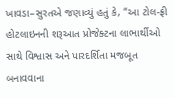ખાવડા–સુરતએ જણાવ્યું હતું કે, “આ ટોલ-ફ્રી હોટલાઇનની શરૂઆત પ્રોજેક્ટના લાભાર્થીઓ સાથે વિશ્વાસ અને પારદર્શિતા મજબૂત બનાવવાના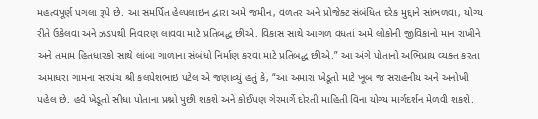મહત્વપૂર્ણ પગલા રૂપે છે. આ સમર્પિત હેલ્પલાઇન દ્વારા અમે જમીન, વળતર અને પ્રોજેક્ટ સંબંધિત દરેક મુદ્દાને સાંભળવા, યોગ્ય રીતે ઉકેલવા અને ઝડપથી નિવારણ લાવવા માટે પ્રતિબદ્ધ છીએ. વિકાસ સાથે આગળ વધતાં અમે લોકોની જીવિકાનો માન રાખીને અને તમામ હિતધારકો સાથે લાંબા ગાળાના સંબંધો નિર્માણ કરવા માટે પ્રતિબદ્ધ છીએ.” આ અંગે પોતાનો અભિપ્રાય વ્યક્ત કરતા અમાધરા ગામના સરપંચ શ્રી કલપેશભાઇ પટેલ એ જણાવ્યું હતું કે, “આ અમારા ખેડૂતો માટે ખૂબ જ સરાહનીય અને અનોખી પહેલ છે. હવે ખેડૂતો સીધા પોતાના પ્રશ્નો પુછી શકશે અને કોઈપણ ગેરમાર્ગે દોરતી માહિતી વિના યોગ્ય માર્ગદર્શન મેળવી શકશે.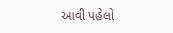આવી પહેલો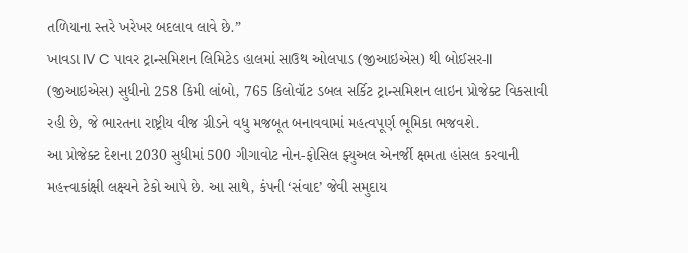તળિયાના સ્તરે ખરેખર બદલાવ લાવે છે.”
ખાવડા IV C પાવર ટ્રાન્સમિશન લિમિટેડ હાલમાં સાઉથ ઓલપાડ (જીઆઇએસ) થી બોઈસર-II (જીઆઇએસ) સુધીનો 258 કિમી લાંબો, 765 કિલોવૉટ ડબલ સર્કિટ ટ્રાન્સમિશન લાઇન પ્રોજેક્ટ વિકસાવી રહી છે, જે ભારતના રાષ્ટ્રીય વીજ ગ્રીડને વધુ મજબૂત બનાવવામાં મહત્વપૂર્ણ ભૂમિકા ભજવશે.
આ પ્રોજેક્ટ દેશના 2030 સુધીમાં 500 ગીગાવોટ નોન-ફોસિલ ફ્યુઅલ એનર્જી ક્ષમતા હાંસલ કરવાની મહત્ત્વાકાંક્ષી લક્ષ્યને ટેકો આપે છે. આ સાથે, કંપની ‘સંવાદ’ જેવી સમુદાય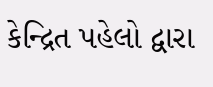કેન્દ્રિત પહેલો દ્વારા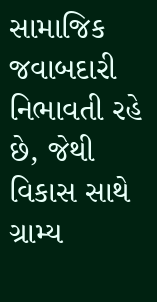સામાજિક જવાબદારી નિભાવતી રહે છે, જેથી વિકાસ સાથે ગ્રામ્ય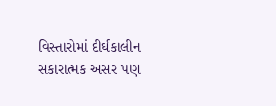વિસ્તારોમાં દીર્ઘકાલીન સકારાત્મક અસર પણ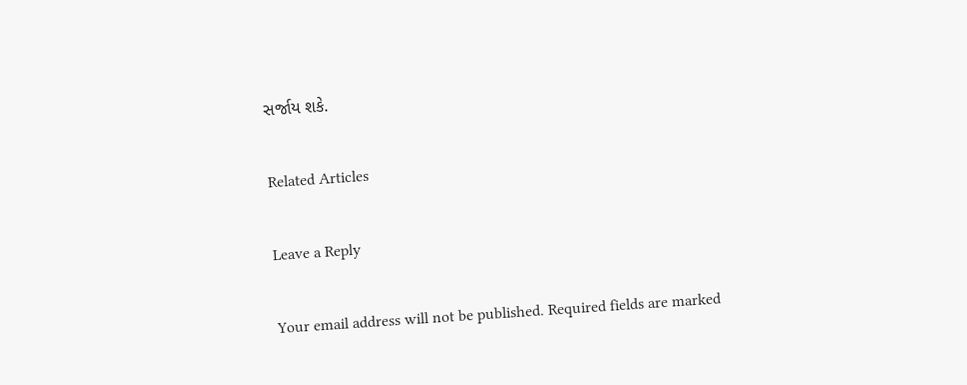સર્જાય શકે.

Related Articles

Leave a Reply

Your email address will not be published. Required fields are marked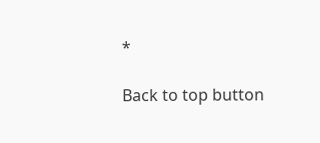*

Back to top button